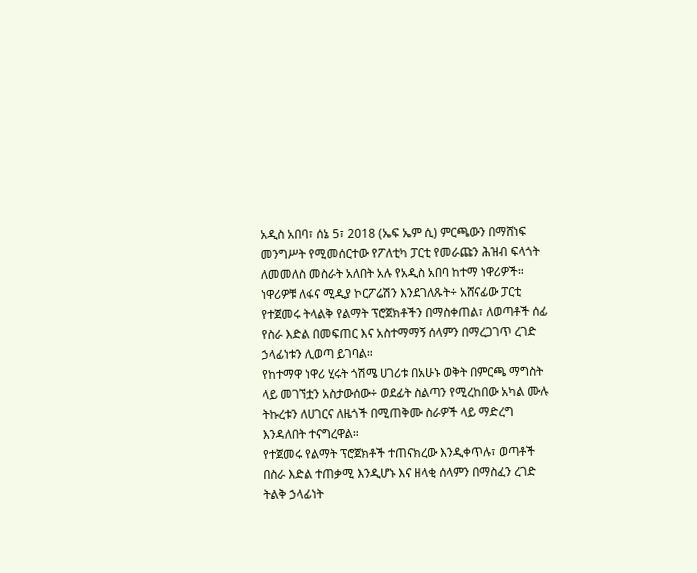አዲስ አበባ፣ ሰኔ 5፣ 2018 (ኤፍ ኤም ሲ) ምርጫውን በማሸነፍ መንግሥት የሚመሰርተው የፖለቲካ ፓርቲ የመራጩን ሕዝብ ፍላጎት ለመመለስ መስራት አለበት አሉ የአዲስ አበባ ከተማ ነዋሪዎች።
ነዋሪዎቹ ለፋና ሚዲያ ኮርፖሬሽን እንደገለጹት÷ አሸናፊው ፓርቲ የተጀመሩ ትላልቅ የልማት ፕሮጀክቶችን በማስቀጠል፣ ለወጣቶች ሰፊ የስራ እድል በመፍጠር እና አስተማማኝ ሰላምን በማረጋገጥ ረገድ ኃላፊነቱን ሊወጣ ይገባል።
የከተማዋ ነዋሪ ሂሩት ጎሽሜ ሀገሪቱ በአሁኑ ወቅት በምርጫ ማግስት ላይ መገኘቷን አስታውሰው÷ ወደፊት ስልጣን የሚረከበው አካል ሙሉ ትኩረቱን ለሀገርና ለዜጎች በሚጠቅሙ ስራዎች ላይ ማድረግ እንዳለበት ተናግረዋል።
የተጀመሩ የልማት ፕሮጀክቶች ተጠናክረው እንዲቀጥሉ፣ ወጣቶች በስራ እድል ተጠቃሚ እንዲሆኑ እና ዘላቂ ሰላምን በማስፈን ረገድ ትልቅ ኃላፊነት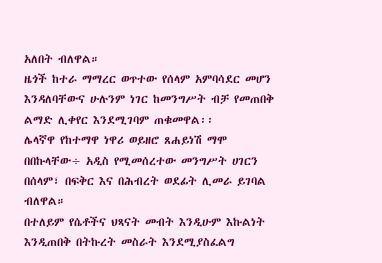አለበት ብለዋል።
ዜጎች ከተራ ማማረር ወጥተው የሰላም አምባሳደር መሆን እንዳለባቸውና ሁሉንም ነገር ከመንግሥት ብቻ የመጠበቅ ልማድ ሊቀየር እንደሚገባም ጠቁመዋል፡፡
ሌላኛዋ የከተማዋ ነዋሪ ወይዘሮ ጸሐይነሽ ማሞ በበኩላቸው÷ አዲስ የሚመሰረተው መንግሥት ሀገርን በሰላም፣ በፍቅር እና በሕብረት ወደፊት ሊመራ ይገባል ብለዋል።
በተለይም የሴቶችና ህጻናት መብት እንዲሁም እኩልነት እንዲጠበቅ በትኩረት መስራት እንደሚያስፈልግ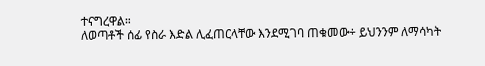ተናግረዋል።
ለወጣቶች ሰፊ የስራ እድል ሊፈጠርላቸው እንደሚገባ ጠቁመው÷ ይህንንም ለማሳካት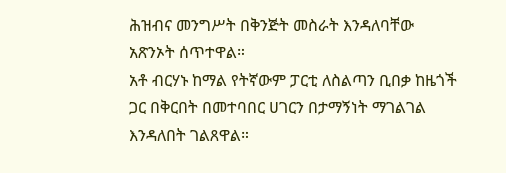ሕዝብና መንግሥት በቅንጅት መስራት እንዳለባቸው አጽንኦት ሰጥተዋል።
አቶ ብርሃኑ ከማል የትኛውም ፓርቲ ለስልጣን ቢበቃ ከዜጎች ጋር በቅርበት በመተባበር ሀገርን በታማኝነት ማገልገል እንዳለበት ገልጸዋል።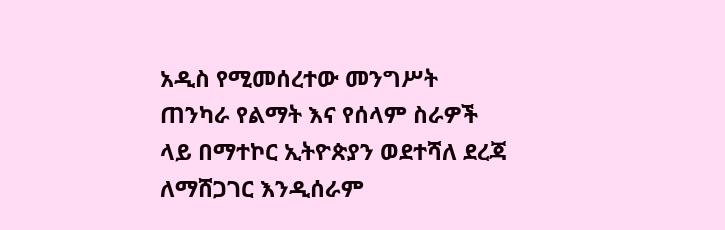አዲስ የሚመሰረተው መንግሥት ጠንካራ የልማት እና የሰላም ስራዎች ላይ በማተኮር ኢትዮጵያን ወደተሻለ ደረጃ ለማሸጋገር እንዲሰራም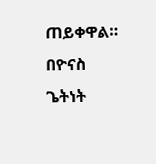ጠይቀዋል።
በዮናስ ጌትነት